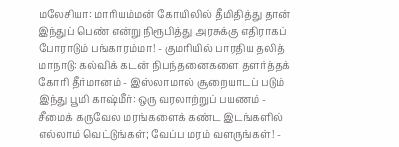மலேசியா: மாரியம்மன் கோயிலில் தீமிதித்து தான் இந்துப் பெண் என்று நிரூபித்து அரசுக்கு எதிராகப் போராடும் பங்காரம்மா! - குமரியில் பாரதிய தலித் மாநாடு: கல்விக் கடன் நிபந்தனைகளை தளர்த்தக் கோரி தீர்மானம் - இஸ்லாமால் சூறையாடப் படும் இந்து பூமி காஷ்மீர்: ஒரு வரலாற்றுப் பயணம் - சீமைக் கருவேல மரங்களைக் கண்ட இடங்களில் எல்லாம் வெட்டுங்கள்; வேப்ப மரம் வளருங்கள்! -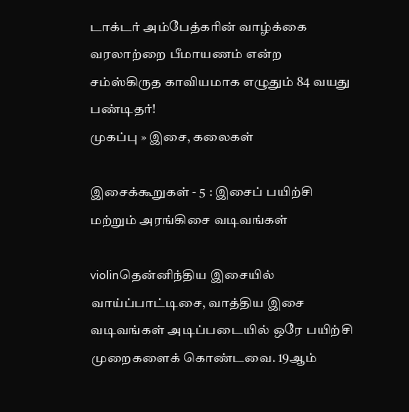டாக்டர் அம்பேத்கரின் வாழ்க்கை வரலாற்றை பீமாயணம் என்ற சம்ஸ்கிருத காவியமாக எழுதும் 84 வயது பண்டிதர்!
முகப்பு » இசை, கலைகள்

இசைக்கூறுகள் - 5 : இசைப் பயிற்சி மற்றும் அரங்கிசை வடிவங்கள்

violinதென்னிந்திய இசையில் வாய்ப்பாட்டிசை, வாத்திய இசை வடிவங்கள் அடிப்படையில் ஒரே பயிற்சி முறைகளைக் கொண்டவை. 19ஆம்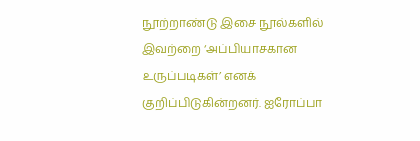நூற்றாண்டு இசை நூல்களில் இவற்றை ‘அப்பியாசகான உருப்படிகள்’ எனக் குறிப்பிடுகின்றனர். ஐரோப்பா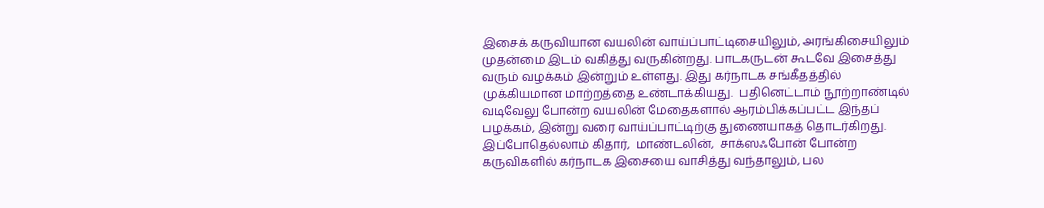இசைக் கருவியான வயலின் வாய்ப்பாட்டிசையிலும், அரங்கிசையிலும் முதன்மை இடம் வகித்து வருகின்றது. பாடகருடன் கூடவே இசைத்து வரும் வழக்கம் இன்றும் உள்ளது. இது கர்நாடக சங்கீதத்தில் முக்கியமான மாற்றத்தை உண்டாக்கியது.  பதினெட்டாம் நூற்றாண்டில் வடிவேலு போன்ற வயலின் மேதைகளால் ஆரம்பிக்கப்பட்ட இந்தப் பழக்கம், இன்று வரை வாய்ப்பாட்டிற்கு துணையாகத் தொடர்கிறது. இப்போதெல்லாம் கிதார்,  மாண்டலின்,  சாக்ஸஃபோன் போன்ற கருவிகளில் கர்நாடக இசையை வாசித்து வந்தாலும், பல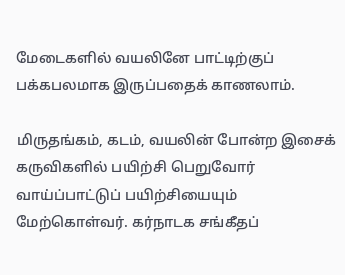மேடைகளில் வயலினே பாட்டிற்குப் பக்கபலமாக இருப்பதைக் காணலாம்.

மிருதங்கம், கடம், வயலின் போன்ற இசைக் கருவிகளில் பயிற்சி பெறுவோர் வாய்ப்பாட்டுப் பயிற்சியையும் மேற்கொள்வர். கர்நாடக சங்கீதப்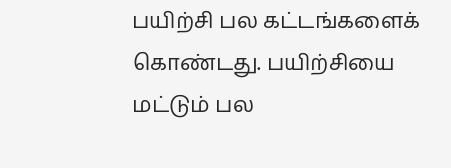பயிற்சி பல கட்டங்களைக் கொண்டது. பயிற்சியை மட்டும் பல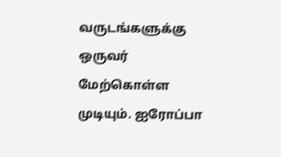வருடங்களுக்கு ஒருவர் மேற்கொள்ள முடியும். ஐரோப்பா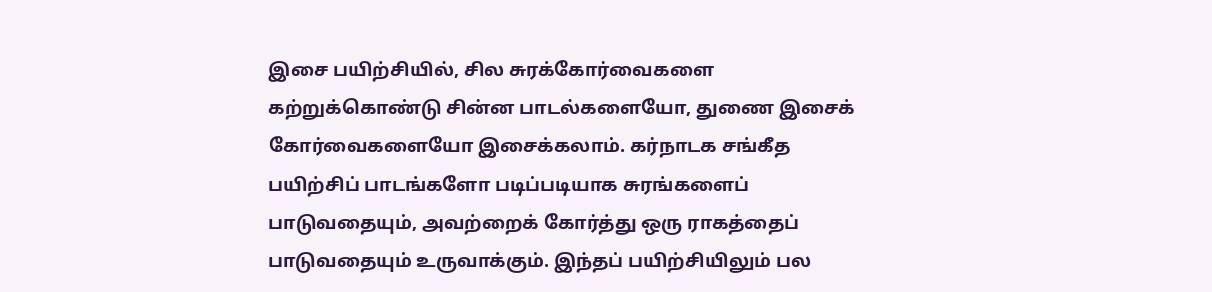இசை பயிற்சியில், சில சுரக்கோர்வைகளை கற்றுக்கொண்டு சின்ன பாடல்களையோ, துணை இசைக் கோர்வைகளையோ இசைக்கலாம். கர்நாடக சங்கீத பயிற்சிப் பாடங்களோ படிப்படியாக சுரங்களைப் பாடுவதையும், அவற்றைக் கோர்த்து ஒரு ராகத்தைப் பாடுவதையும் உருவாக்கும். இந்தப் பயிற்சியிலும் பல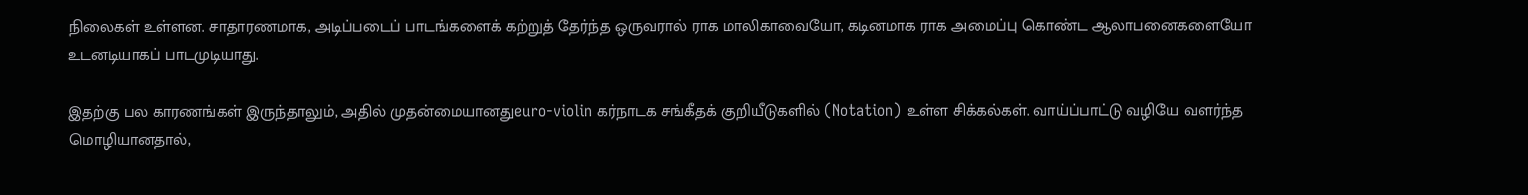நிலைகள் உள்ளன. சாதாரணமாக, அடிப்படைப் பாடங்களைக் கற்றுத் தேர்ந்த ஒருவரால் ராக மாலிகாவையோ, கடினமாக ராக அமைப்பு கொண்ட ஆலாபனைகளையோ உடனடியாகப் பாடமுடியாது.

இதற்கு பல காரணங்கள் இருந்தாலும், அதில் முதன்மையானதுeuro-violin கர்நாடக சங்கீதக் குறியீடுகளில் (Notation) உள்ள சிக்கல்கள். வாய்ப்பாட்டு வழியே வளர்ந்த மொழியானதால்,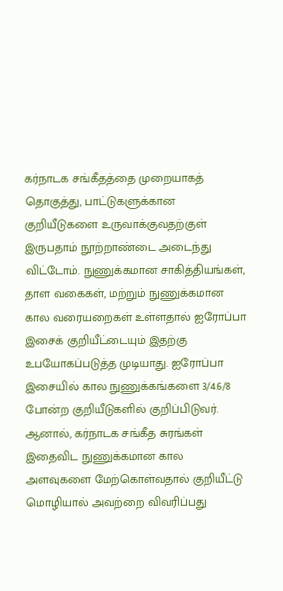கர்நாடக சங்கீதத்தை முறையாகத் தொகுத்து, பாட்டுகளுக்கான குறியீடுகளை உருவாக்குவதற்குள் இருபதாம் நூற்றாண்டை அடைந்து விட்டோம். நுணுக்கமான சாகித்தியங்கள், தாள வகைகள், மற்றும் நுணுக்கமான கால வரையறைகள் உள்ளதால் ஐரோப்பா இசைக் குறியீட்டையும் இதற்கு உபயோகப்படுத்த முடியாது. ஐரோப்பா இசையில் கால நுணுக்கங்களை 3/4.6/8 போன்ற குறியீடுகளில் குறிப்பிடுவர். ஆனால், கர்நாடக சங்கீத சுரங்கள் இதைவிட நுணுக்கமான கால அளவுகளை மேற்கொள்வதால் குறியீட்டு மொழியால் அவற்றை விவரிப்பது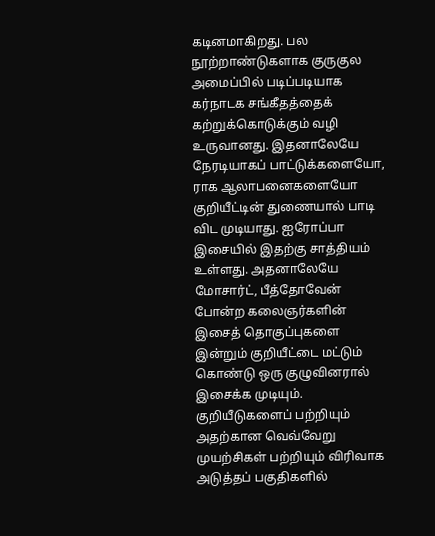கடினமாகிறது. பல நூற்றாண்டுகளாக குருகுல அமைப்பில் படிப்படியாக கர்நாடக சங்கீதத்தைக் கற்றுக்கொடுக்கும் வழி உருவானது. இதனாலேயே நேரடியாகப் பாட்டுக்களையோ, ராக ஆலாபனைகளையோ குறியீட்டின் துணையால் பாடி விட முடியாது. ஐரோப்பா இசையில் இதற்கு சாத்தியம் உள்ளது. அதனாலேயே மோசார்ட், பீத்தோவேன் போன்ற கலைஞர்களின் இசைத் தொகுப்புகளை இன்றும் குறியீட்டை மட்டும் கொண்டு ஒரு குழுவினரால் இசைக்க முடியும். குறியீடுகளைப் பற்றியும் அதற்கான வெவ்வேறு முயற்சிகள் பற்றியும் விரிவாக அடுத்தப் பகுதிகளில்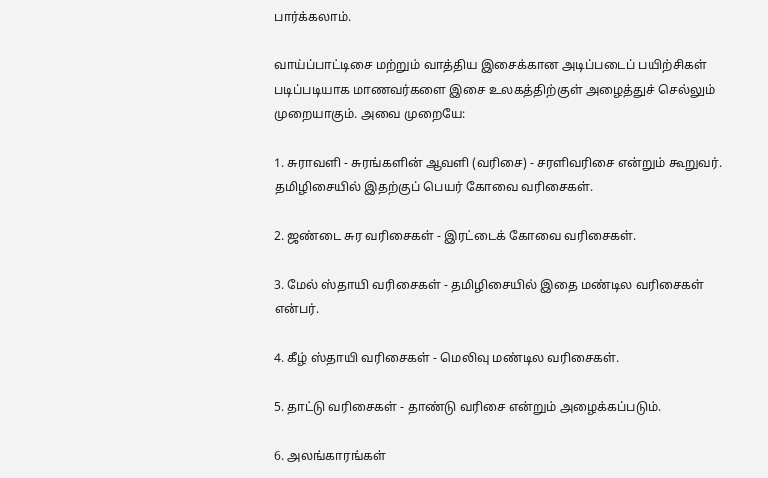பார்க்கலாம்.

வாய்ப்பாட்டிசை மற்றும் வாத்திய இசைக்கான அடிப்படைப் பயிற்சிகள் படிப்படியாக மாணவர்களை இசை உலகத்திற்குள் அழைத்துச் செல்லும் முறையாகும். அவை முறையே:

1. சுராவளி - சுரங்களின் ஆவளி (வரிசை) - சரளிவரிசை என்றும் கூறுவர். தமிழிசையில் இதற்குப் பெயர் கோவை வரிசைகள்.

2. ஜண்டை சுர வரிசைகள் - இரட்டைக் கோவை வரிசைகள்.

3. மேல் ஸ்தாயி வரிசைகள் - தமிழிசையில் இதை மண்டில வரிசைகள் என்பர்.

4. கீழ் ஸ்தாயி வரிசைகள் - மெலிவு மண்டில வரிசைகள்.

5. தாட்டு வரிசைகள் - தாண்டு வரிசை என்றும் அழைக்கப்படும்.

6. அலங்காரங்கள்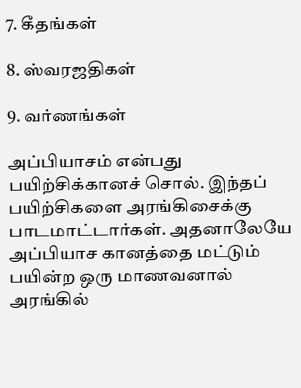7. கீதங்கள்

8. ஸ்வரஜதிகள்

9. வர்ணங்கள்

அப்பியாசம் என்பது பயிற்சிக்கானச் சொல். இந்தப் பயிற்சிகளை அரங்கிசைக்கு பாடமாட்டார்கள். அதனாலேயே அப்பியாச கானத்தை மட்டும் பயின்ற ஒரு மாணவனால் அரங்கில்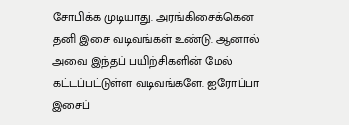சோபிக்க முடியாது. அரங்கிசைக்கென தனி இசை வடிவங்கள் உண்டு. ஆனால் அவை இந்தப் பயிற்சிகளின் மேல் கட்டப்பட்டுள்ள வடிவங்களே. ஐரோப்பா இசைப்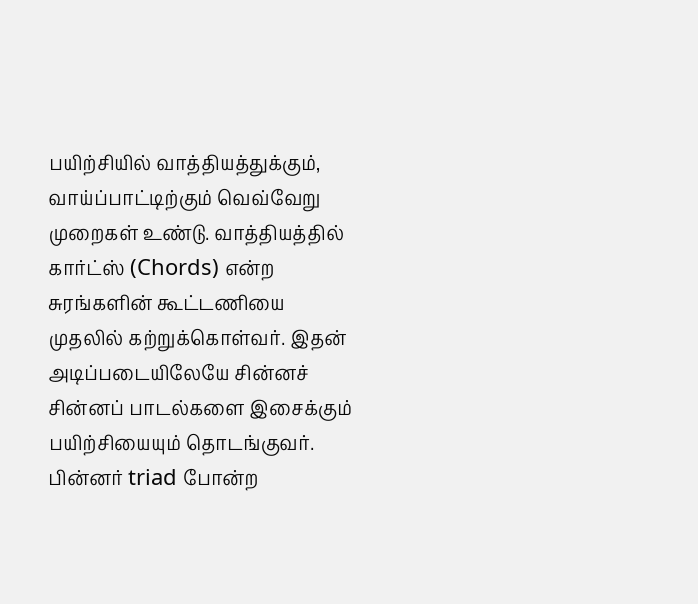பயிற்சியில் வாத்தியத்துக்கும், வாய்ப்பாட்டிற்கும் வெவ்வேறு முறைகள் உண்டு. வாத்தியத்தில் கார்ட்ஸ் (Chords) என்ற சுரங்களின் கூட்டணியை முதலில் கற்றுக்கொள்வர். இதன் அடிப்படையிலேயே சின்னச் சின்னப் பாடல்களை இசைக்கும் பயிற்சியையும் தொடங்குவர். பின்னர் triad போன்ற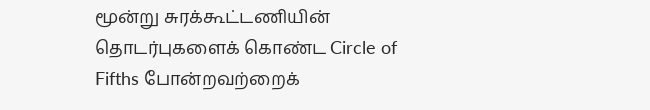மூன்று சுரக்கூட்டணியின் தொடர்புகளைக் கொண்ட Circle of Fifths போன்றவற்றைக்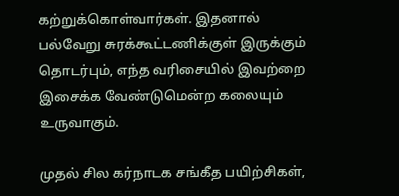கற்றுக்கொள்வார்கள். இதனால் பல்வேறு சுரக்கூட்டணிக்குள் இருக்கும் தொடர்பும், எந்த வரிசையில் இவற்றை இசைக்க வேண்டுமென்ற கலையும் உருவாகும்.

முதல் சில கர்நாடக சங்கீத பயிற்சிகள்,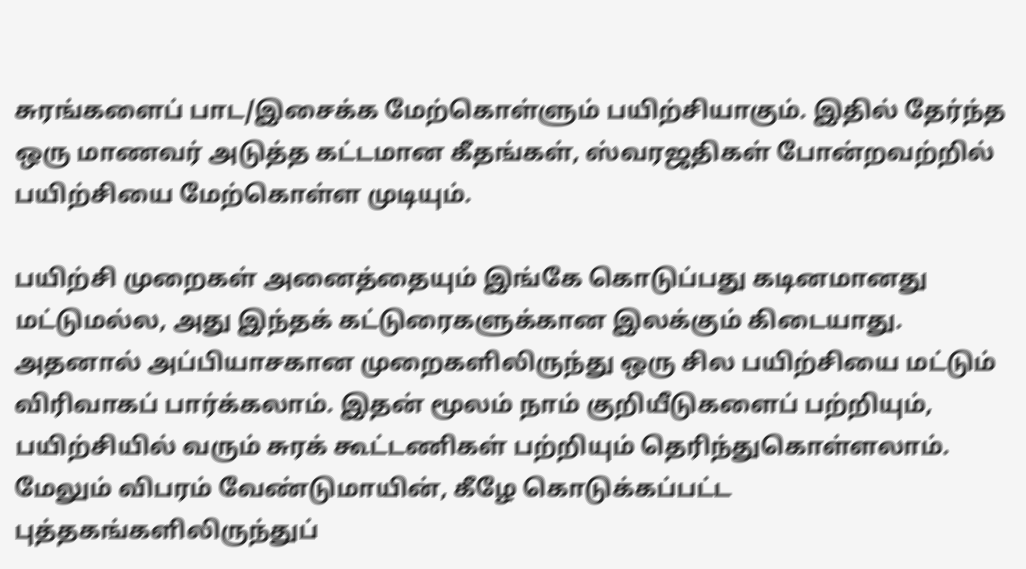சுரங்களைப் பாட/இசைக்க மேற்கொள்ளும் பயிற்சியாகும். இதில் தேர்ந்த ஒரு மாணவர் அடுத்த கட்டமான கீதங்கள், ஸ்வரஜதிகள் போன்றவற்றில் பயிற்சியை மேற்கொள்ள முடியும்.

பயிற்சி முறைகள் அனைத்தையும் இங்கே கொடுப்பது கடினமானது மட்டுமல்ல, அது இந்தக் கட்டுரைகளுக்கான இலக்கும் கிடையாது. அதனால் அப்பியாசகான முறைகளிலிருந்து ஒரு சில பயிற்சியை மட்டும் விரிவாகப் பார்க்கலாம். இதன் மூலம் நாம் குறியீடுகளைப் பற்றியும், பயிற்சியில் வரும் சுரக் கூட்டணிகள் பற்றியும் தெரிந்துகொள்ளலாம். மேலும் விபரம் வேண்டுமாயின், கீழே கொடுக்கப்பட்ட புத்தகங்களிலிருந்துப்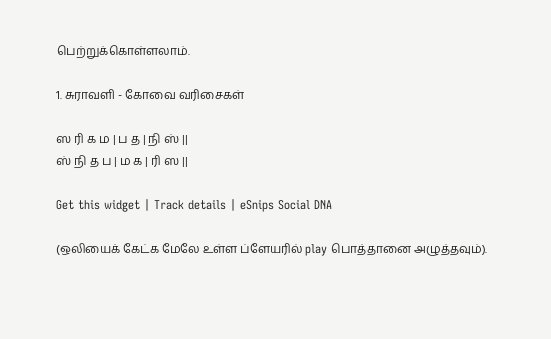பெற்றுக்கொள்ளலாம்.

1. சுராவளி - கோவை வரிசைகள்

ஸ ரி க ம | ப த | நி ஸ் ||
ஸ் நி த ப | ம க | ரி ஸ ||

Get this widget | Track details | eSnips Social DNA

(ஒலியைக் கேட்க மேலே உள்ள ப்ளேயரில் play பொத்தானை அழுத்தவும்).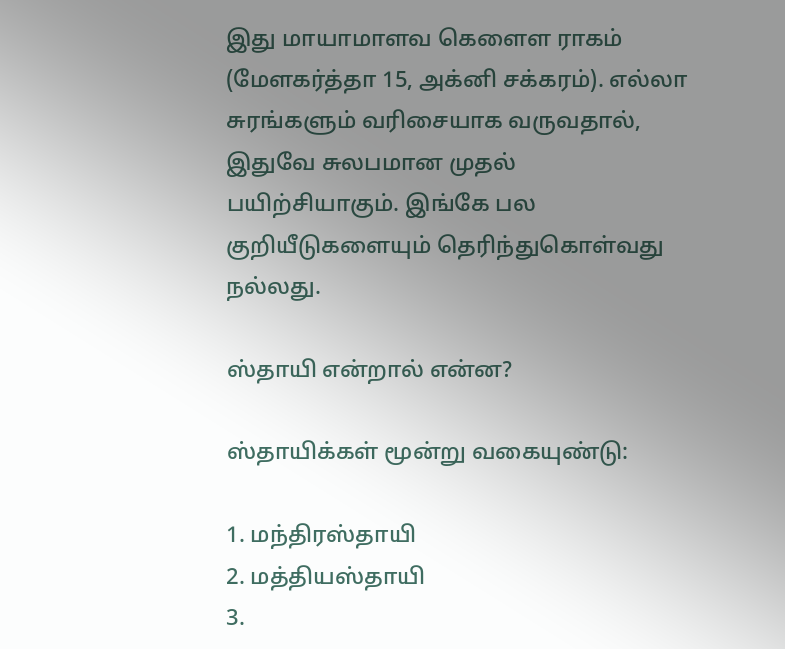இது மாயாமாளவ கெளைள ராகம் (மேளகர்த்தா 15, அக்னி சக்கரம்). எல்லா சுரங்களும் வரிசையாக வருவதால், இதுவே சுலபமான முதல் பயிற்சியாகும். இங்கே பல குறியீடுகளையும் தெரிந்துகொள்வது நல்லது.

ஸ்தாயி என்றால் என்ன?

ஸ்தாயிக்கள் மூன்று வகையுண்டு:

1. மந்திரஸ்தாயி
2. மத்தியஸ்தாயி
3.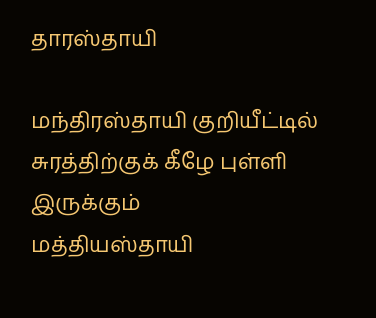தாரஸ்தாயி

மந்திரஸ்தாயி குறியீட்டில் சுரத்திற்குக் கீழே புள்ளி இருக்கும்
மத்தியஸ்தாயி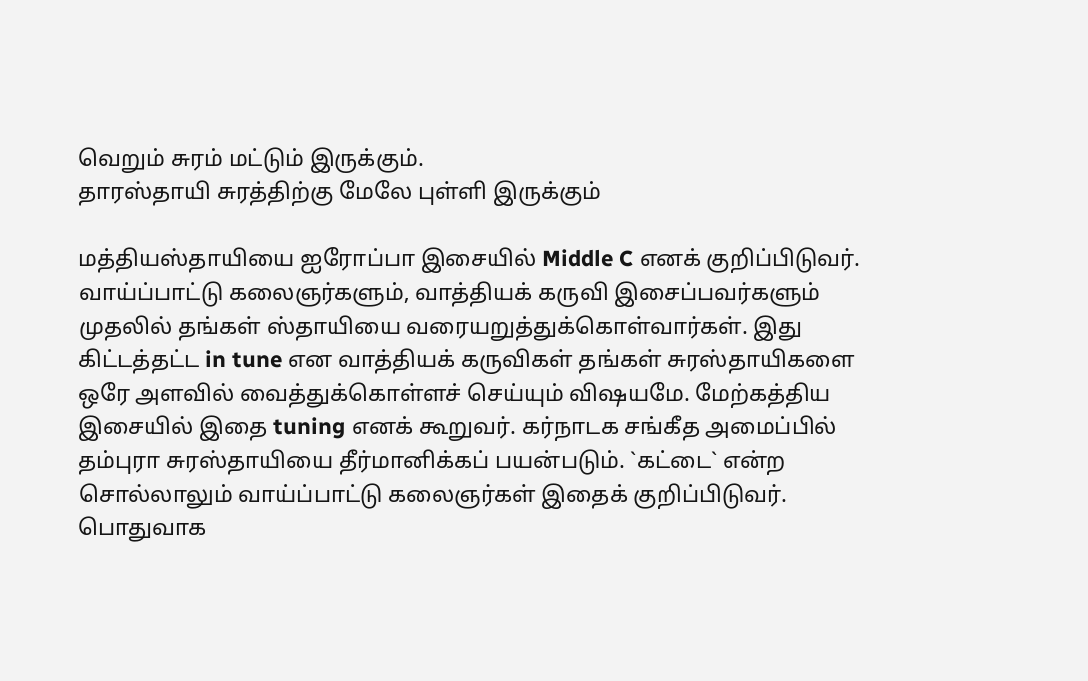வெறும் சுரம் மட்டும் இருக்கும்.
தாரஸ்தாயி சுரத்திற்கு மேலே புள்ளி இருக்கும்

மத்தியஸ்தாயியை ஐரோப்பா இசையில் Middle C எனக் குறிப்பிடுவர். வாய்ப்பாட்டு கலைஞர்களும், வாத்தியக் கருவி இசைப்பவர்களும் முதலில் தங்கள் ஸ்தாயியை வரையறுத்துக்கொள்வார்கள். இது கிட்டத்தட்ட in tune என வாத்தியக் கருவிகள் தங்கள் சுரஸ்தாயிகளை ஒரே அளவில் வைத்துக்கொள்ளச் செய்யும் விஷயமே. மேற்கத்திய இசையில் இதை tuning எனக் கூறுவர். கர்நாடக சங்கீத அமைப்பில் தம்புரா சுரஸ்தாயியை தீர்மானிக்கப் பயன்படும். `கட்டை` என்ற சொல்லாலும் வாய்ப்பாட்டு கலைஞர்கள் இதைக் குறிப்பிடுவர். பொதுவாக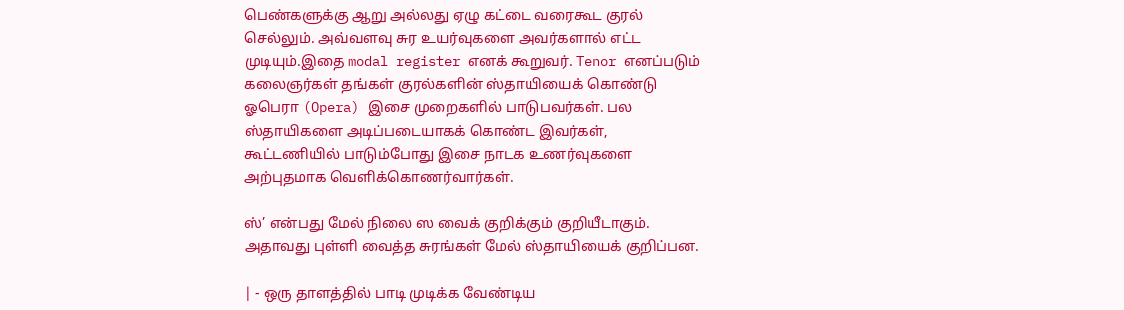பெண்களுக்கு ஆறு அல்லது ஏழு கட்டை வரைகூட குரல் செல்லும். அவ்வளவு சுர உயர்வுகளை அவர்களால் எட்ட முடியும்.இதை modal register எனக் கூறுவர். Tenor எனப்படும் கலைஞர்கள் தங்கள் குரல்களின் ஸ்தாயியைக் கொண்டு ஓபெரா (Opera) இசை முறைகளில் பாடுபவர்கள். பல ஸ்தாயிகளை அடிப்படையாகக் கொண்ட இவர்கள், கூட்டணியில் பாடும்போது இசை நாடக உணர்வுகளை அற்புதமாக வெளிக்கொணர்வார்கள்.

ஸ்’ என்பது மேல் நிலை ஸ வைக் குறிக்கும் குறியீடாகும். அதாவது புள்ளி வைத்த சுரங்கள் மேல் ஸ்தாயியைக் குறிப்பன.

| - ஒரு தாளத்தில் பாடி முடிக்க வேண்டிய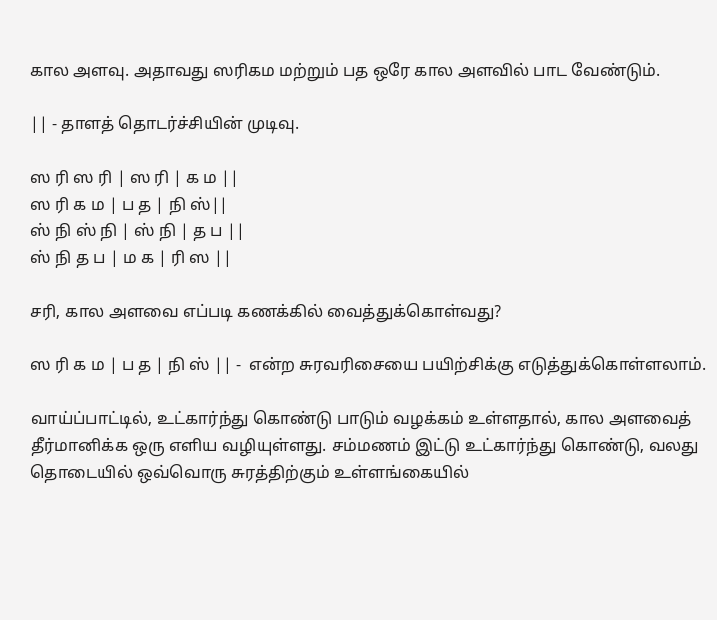கால அளவு. அதாவது ஸரிகம மற்றும் பத ஒரே கால அளவில் பாட வேண்டும்.

|| - தாளத் தொடர்ச்சியின் முடிவு.

ஸ ரி ஸ ரி | ஸ ரி | க ம ||
ஸ ரி க ம | ப த | நி ஸ்||
ஸ் நி ஸ் நி | ஸ் நி | த ப ||
ஸ் நி த ப | ம க | ரி ஸ ||

சரி, கால அளவை எப்படி கணக்கில் வைத்துக்கொள்வது?

ஸ ரி க ம | ப த | நி ஸ் || -  என்ற சுரவரிசையை பயிற்சிக்கு எடுத்துக்கொள்ளலாம்.

வாய்ப்பாட்டில், உட்கார்ந்து கொண்டு பாடும் வழக்கம் உள்ளதால், கால அளவைத் தீர்மானிக்க ஒரு எளிய வழியுள்ளது. சம்மணம் இட்டு உட்கார்ந்து கொண்டு, வலது தொடையில் ஒவ்வொரு சுரத்திற்கும் உள்ளங்கையில்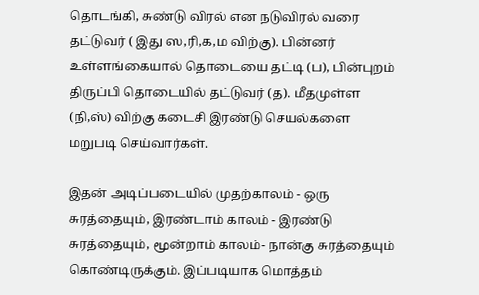தொடங்கி, சுண்டு விரல் என நடுவிரல் வரை தட்டுவர் ( இது ஸ,ரி,க,ம விற்கு). பின்னர் உள்ளங்கையால் தொடையை தட்டி (ப), பின்புறம் திருப்பி தொடையில் தட்டுவர் (த). மீதமுள்ள (நி,ஸ்) விற்கு கடைசி இரண்டு செயல்களை மறுபடி செய்வார்கள்.

இதன் அடிப்படையில் முதற்காலம் - ஒரு சுரத்தையும், இரண்டாம் காலம் - இரண்டு சுரத்தையும், மூன்றாம் காலம்- நான்கு சுரத்தையும் கொண்டிருக்கும். இப்படியாக மொத்தம்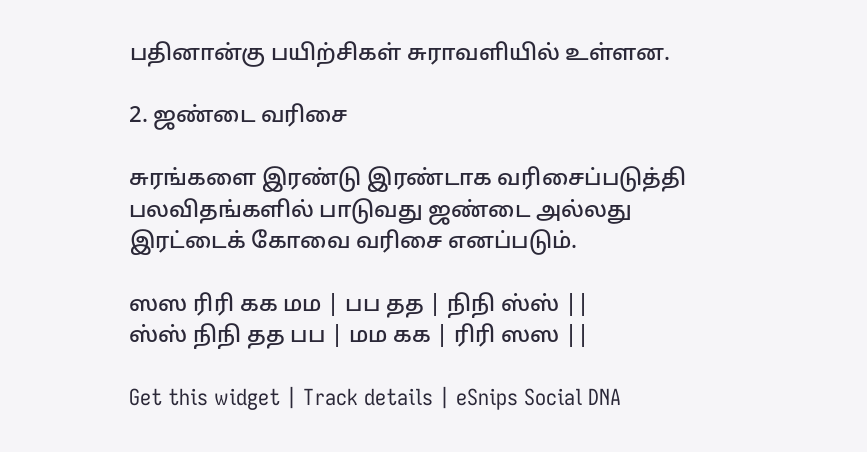பதினான்கு பயிற்சிகள் சுராவளியில் உள்ளன.

2. ஜண்டை வரிசை

சுரங்களை இரண்டு இரண்டாக வரிசைப்படுத்தி பலவிதங்களில் பாடுவது ஜண்டை அல்லது இரட்டைக் கோவை வரிசை எனப்படும்.

ஸஸ ரிரி கக மம | பப தத | நிநி ஸ்ஸ் ||
ஸ்ஸ் நிநி தத பப | மம கக | ரிரி ஸஸ ||

Get this widget | Track details | eSnips Social DNA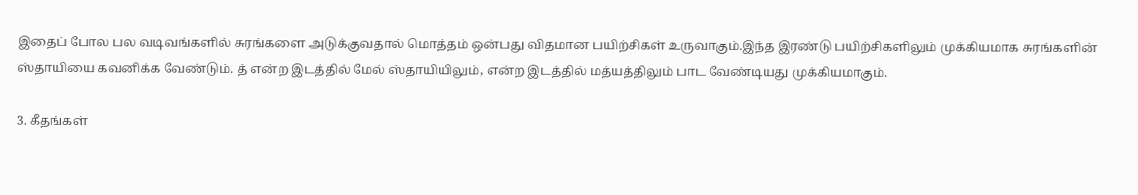இதைப் போல பல வடிவங்களில் சுரங்களை அடுக்குவதால் மொத்தம் ஒன்பது விதமான பயிற்சிகள் உருவாகும்.இந்த இரண்டு பயிற்சிகளிலும் முக்கியமாக சுரங்களின் ஸ்தாயியை கவனிக்க வேண்டும். த் என்ற இடத்தில் மேல் ஸ்தாயியிலும், என்ற இடத்தில் மத்யத்திலும் பாட வேண்டியது முக்கியமாகும்.

3. கீதங்கள்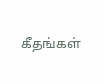கீதங்கள்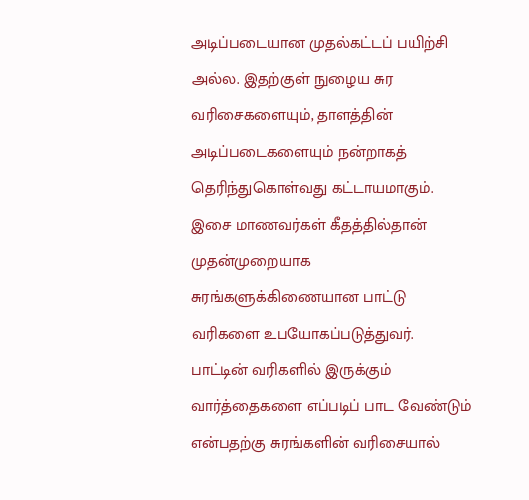அடிப்படையான முதல்கட்டப் பயிற்சி அல்ல. இதற்குள் நுழைய சுர வரிசைகளையும், தாளத்தின் அடிப்படைகளையும் நன்றாகத் தெரிந்துகொள்வது கட்டாயமாகும். இசை மாணவர்கள் கீதத்தில்தான் முதன்முறையாக சுரங்களுக்கிணையான பாட்டு வரிகளை உபயோகப்படுத்துவர். பாட்டின் வரிகளில் இருக்கும் வார்த்தைகளை எப்படிப் பாட வேண்டும் என்பதற்கு சுரங்களின் வரிசையால்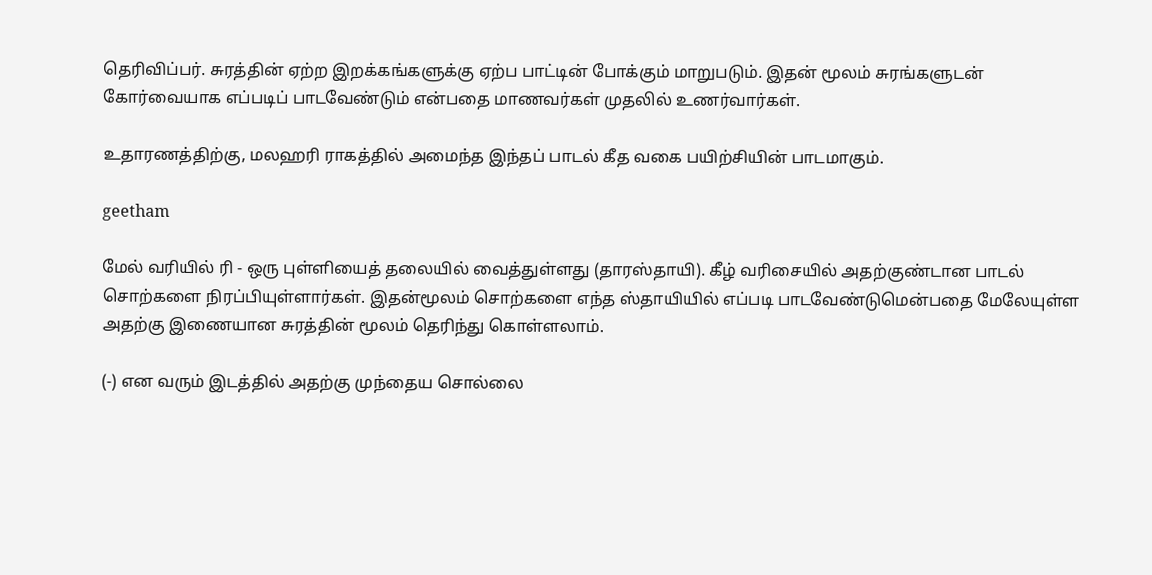தெரிவிப்பர். சுரத்தின் ஏற்ற இறக்கங்களுக்கு ஏற்ப பாட்டின் போக்கும் மாறுபடும். இதன் மூலம் சுரங்களுடன் கோர்வையாக எப்படிப் பாடவேண்டும் என்பதை மாணவர்கள் முதலில் உணர்வார்கள்.

உதாரணத்திற்கு, மலஹரி ராகத்தில் அமைந்த இந்தப் பாடல் கீத வகை பயிற்சியின் பாடமாகும்.

geetham

மேல் வரியில் ரி - ஒரு புள்ளியைத் தலையில் வைத்துள்ளது (தாரஸ்தாயி). கீழ் வரிசையில் அதற்குண்டான பாடல் சொற்களை நிரப்பியுள்ளார்கள். இதன்மூலம் சொற்களை எந்த ஸ்தாயியில் எப்படி பாடவேண்டுமென்பதை மேலேயுள்ள அதற்கு இணையான சுரத்தின் மூலம் தெரிந்து கொள்ளலாம்.

(-) என வரும் இடத்தில் அதற்கு முந்தைய சொல்லை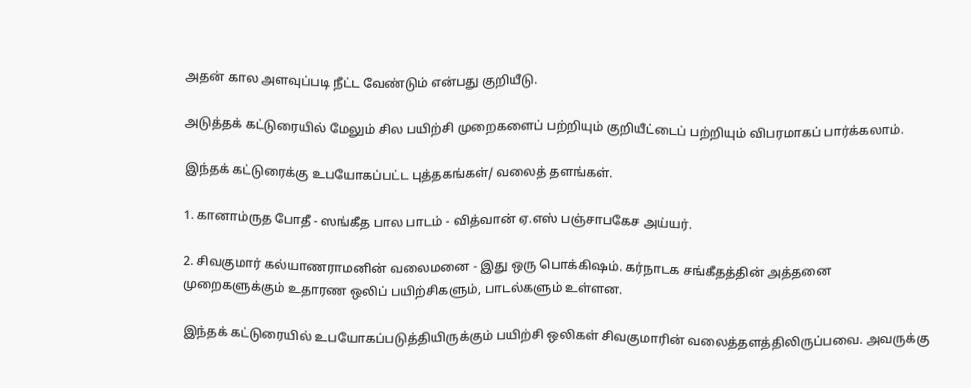அதன் கால அளவுப்படி நீட்ட வேண்டும் என்பது குறியீடு.

அடுத்தக் கட்டுரையில் மேலும் சில பயிற்சி முறைகளைப் பற்றியும் குறியீட்டைப் பற்றியும் விபரமாகப் பார்க்கலாம்.

இந்தக் கட்டுரைக்கு உபயோகப்பட்ட புத்தகங்கள்/ வலைத் தளங்கள்.

1. கானாம்ருத போதீ - ஸங்கீத பால பாடம் - வித்வான் ஏ.எஸ் பஞ்சாபகேச அய்யர்.

2. சிவகுமார் கல்யாணராமனின் வலைமனை - இது ஒரு பொக்கிஷம். கர்நாடக சங்கீதத்தின் அத்தனை முறைகளுக்கும் உதாரண ஒலிப் பயிற்சிகளும், பாடல்களும் உள்ளன.

இந்தக் கட்டுரையில் உபயோகப்படுத்தியிருக்கும் பயிற்சி ஒலிகள் சிவகுமாரின் வலைத்தளத்திலிருப்பவை. அவருக்கு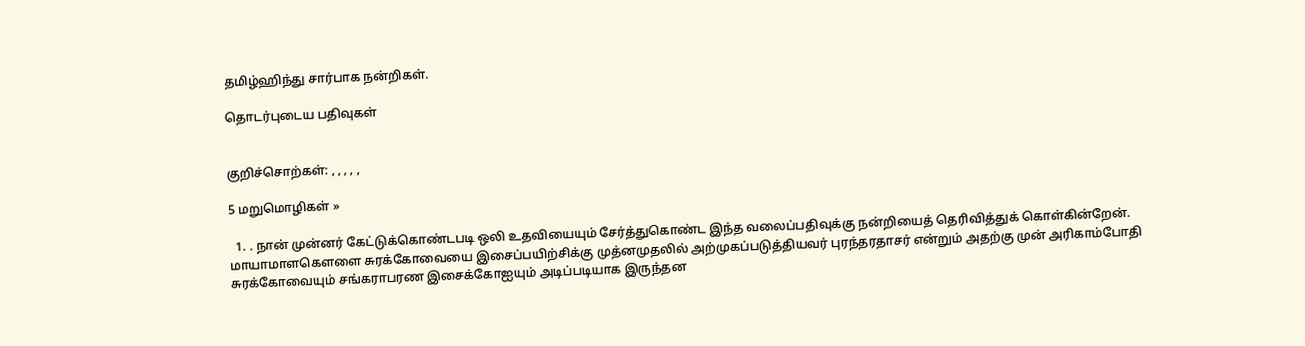தமிழ்ஹிந்து சார்பாக நன்றிகள்.

தொடர்புடைய பதிவுகள்


குறிச்சொற்கள்: , , , , ,

5 மறுமொழிகள் »

  1. . நான் முன்னர் கேட்டுக்கொண்டபடி ஒலி உதவியையும் சேர்த்துகொண்ட இந்த வலைப்பதிவுக்கு நன்றியைத் தெரிவித்துக் கொள்கின்றேன். மாயாமாளகெளளை சுரக்கோவையை இசைப்பயிற்சிக்கு முத்னமுதலில் அற்முகப்படுத்தியவர் புரந்தரதாசர் என்றும் அதற்கு முன் அரிகாம்போதி சுரக்கோவையும் சங்கராபரண இசைக்கோஐயும் அடிப்படியாக இருந்தன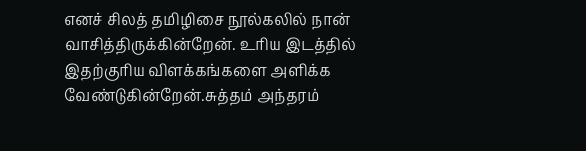எனச் சிலத் தமிழிசை நூல்கலில் நான் வாசித்திருக்கின்றேன். உரிய இடத்தில் இதற்குரிய விளக்கங்களை அளிக்க வேண்டுகின்றேன்.சுத்தம் அந்தரம்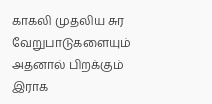காகலி முதலிய சுர வேறுபாடுகளையும் அதனால் பிறக்கும் இராக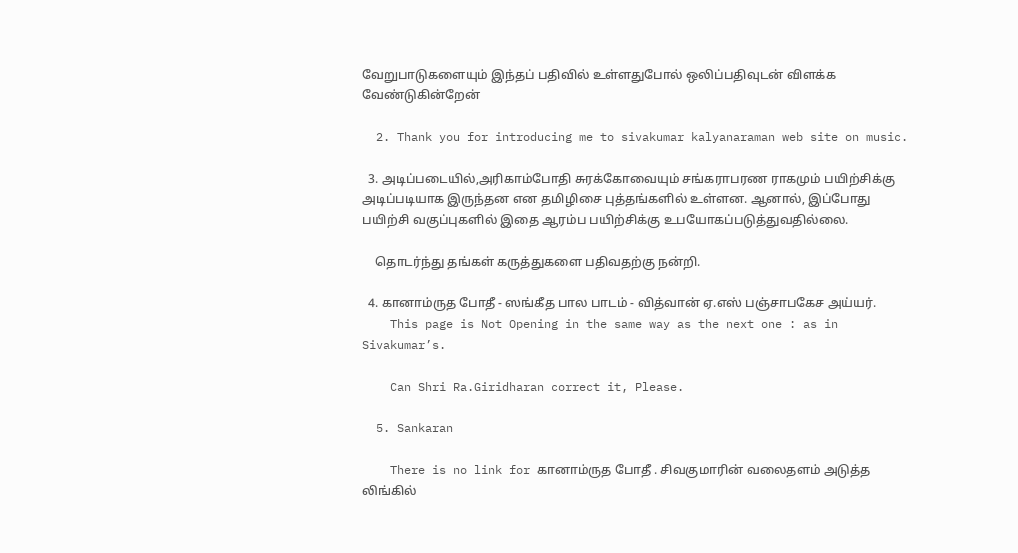வேறுபாடுகளையும் இந்தப் பதிவில் உள்ளதுபோல் ஒலிப்பதிவுடன் விளக்க வேண்டுகின்றேன்

  2. Thank you for introducing me to sivakumar kalyanaraman web site on music.

  3. அடிப்படையில்,அரிகாம்போதி சுரக்கோவையும் சங்கராபரண ராகமும் பயிற்சிக்கு அடிப்படியாக இருந்தன என தமிழிசை புத்தங்களில் உள்ளன. ஆனால், இப்போது பயிற்சி வகுப்புகளில் இதை ஆரம்ப பயிற்சிக்கு உபயோகப்படுத்துவதில்லை.

    தொடர்ந்து தங்கள் கருத்துகளை பதிவதற்கு நன்றி.

  4. கானாம்ருத போதீ - ஸங்கீத பால பாடம் - வித்வான் ஏ.எஸ் பஞ்சாபகேச அய்யர்.
    This page is Not Opening in the same way as the next one : as in Sivakumar’s.

    Can Shri Ra.Giridharan correct it, Please.

  5. Sankaran

    There is no link for கானாம்ருத போதீ . சிவகுமாரின் வலைதளம் அடுத்த லிங்கில்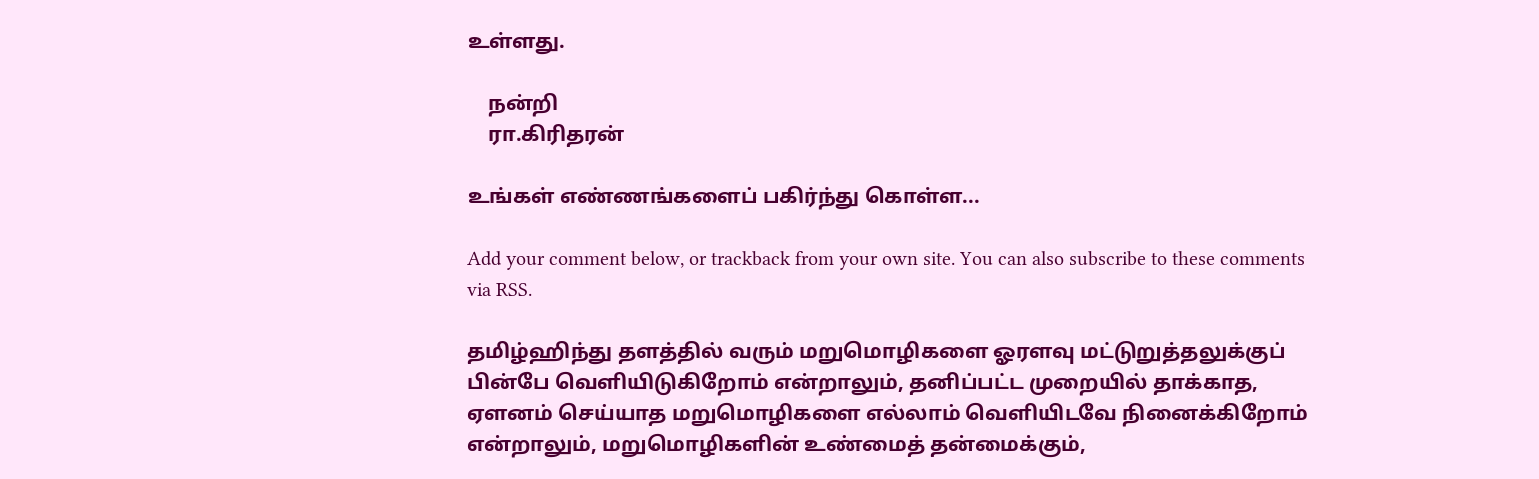உள்ளது.

    நன்றி
    ரா.கிரிதரன்

உங்கள் எண்ணங்களைப் பகிர்ந்து கொள்ள...

Add your comment below, or trackback from your own site. You can also subscribe to these comments via RSS.

தமிழ்ஹிந்து தளத்தில் வரும் மறுமொழிகளை ஓரளவு மட்டுறுத்தலுக்குப் பின்பே வெளியிடுகிறோம் என்றாலும், தனிப்பட்ட முறையில் தாக்காத, ஏளனம் செய்யாத மறுமொழிகளை எல்லாம் வெளியிடவே நினைக்கிறோம் என்றாலும், மறுமொழிகளின் உண்மைத் தன்மைக்கும்,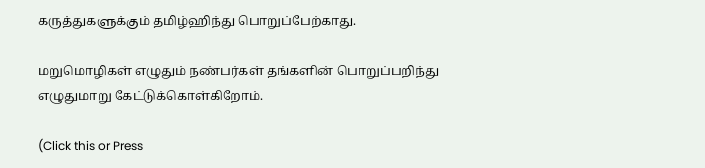கருத்துகளுக்கும் தமிழ்ஹிந்து பொறுப்பேற்காது.

மறுமொழிகள் எழுதும் நண்பர்கள் தங்களின் பொறுப்பறிந்து எழுதுமாறு கேட்டுக்கொள்கிறோம்.

(Click this or Press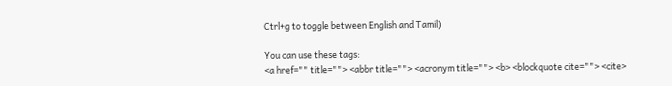Ctrl+g to toggle between English and Tamil)

You can use these tags:
<a href="" title=""> <abbr title=""> <acronym title=""> <b> <blockquote cite=""> <cite>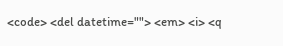<code> <del datetime=""> <em> <i> <q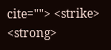cite=""> <strike> <strong>